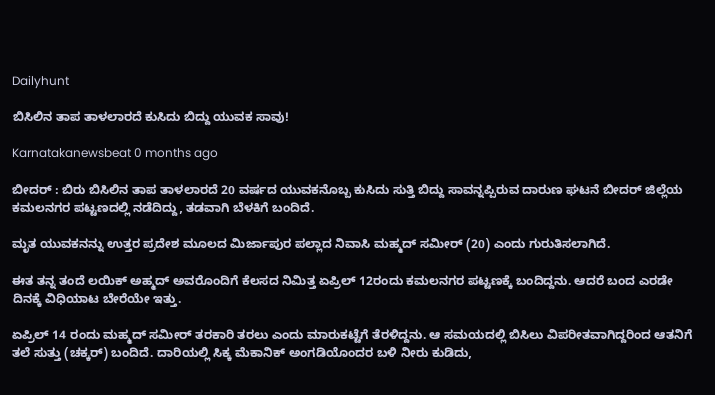Dailyhunt

ಬಿಸಿಲಿನ ತಾಪ ತಾಳಲಾರದೆ ಕುಸಿದು ಬಿದ್ದು ಯುವಕ ಸಾವು!

Karnatakanewsbeat 0 months ago

ಬೀದರ್ : ಬಿರು ಬಿಸಿಲಿನ ತಾಪ ತಾಳಲಾರದೆ 20 ವರ್ಷದ ಯುವಕನೊಬ್ಬ ಕುಸಿದು ಸುತ್ತಿ ಬಿದ್ದು ಸಾವನ್ನಪ್ಪಿರುವ ದಾರುಣ ಘಟನೆ ಬೀದರ್ ಜಿಲ್ಲೆಯ ಕಮಲನಗರ ಪಟ್ಟಣದಲ್ಲಿ ನಡೆದಿದ್ದು, ತಡವಾಗಿ ಬೆಳಕಿಗೆ ಬಂದಿದೆ.

ಮೃತ ಯುವಕನನ್ನು ಉತ್ತರ ಪ್ರದೇಶ ಮೂಲದ ಮಿರ್ಜಾಪುರ ಪಲ್ಲಾದ ನಿವಾಸಿ ಮಹ್ಮದ್ ಸಮೀರ್ (20) ಎಂದು ಗುರುತಿಸಲಾಗಿದೆ.

ಈತ ತನ್ನ ತಂದೆ ಲಯಿಕ್ ಅಹ್ಮದ್ ಅವರೊಂದಿಗೆ ಕೆಲಸದ ನಿಮಿತ್ತ ಏಪ್ರಿಲ್ 12ರಂದು ಕಮಲನಗರ ಪಟ್ಟಣಕ್ಕೆ ಬಂದಿದ್ದನು. ಆದರೆ ಬಂದ ಎರಡೇ ದಿನಕ್ಕೆ ವಿಧಿಯಾಟ ಬೇರೆಯೇ ಇತ್ತು.

ಏಪ್ರಿಲ್ 14 ರಂದು ಮಹ್ಮದ್ ಸಮೀರ್ ತರಕಾರಿ ತರಲು ಎಂದು ಮಾರುಕಟ್ಟೆಗೆ ತೆರಳಿದ್ದನು. ಆ ಸಮಯದಲ್ಲಿ ಬಿಸಿಲು ವಿಪರೀತವಾಗಿದ್ದರಿಂದ ಆತನಿಗೆ ತಲೆ ಸುತ್ತು (ಚಕ್ಕರ್) ಬಂದಿದೆ. ದಾರಿಯಲ್ಲಿ ಸಿಕ್ಕ ಮೆಕಾನಿಕ್ ಅಂಗಡಿಯೊಂದರ ಬಳಿ ನೀರು ಕುಡಿದು,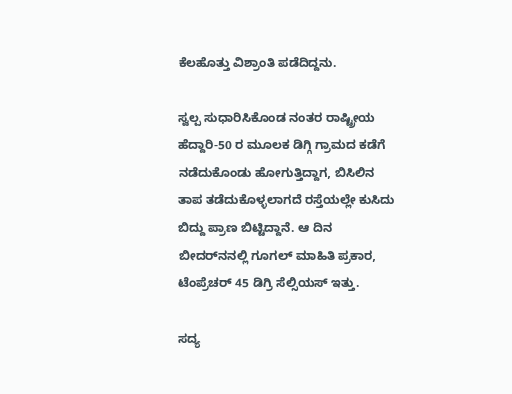ಕೆಲಹೊತ್ತು ವಿಶ್ರಾಂತಿ ಪಡೆದಿದ್ದನು.

ಸ್ವಲ್ಪ ಸುಧಾರಿಸಿಕೊಂಡ ನಂತರ ರಾಷ್ಟ್ರೀಯ ಹೆದ್ದಾರಿ-50 ರ ಮೂಲಕ ಡಿಗ್ಗಿ ಗ್ರಾಮದ ಕಡೆಗೆ ನಡೆದುಕೊಂಡು ಹೋಗುತ್ತಿದ್ದಾಗ, ಬಿಸಿಲಿನ ತಾಪ ತಡೆದುಕೊಳ್ಳಲಾಗದೆ ರಸ್ತೆಯಲ್ಲೇ ಕುಸಿದು ಬಿದ್ದು ಪ್ರಾಣ ಬಿಟ್ಟಿದ್ದಾನೆ. ಆ ದಿನ ಬೀದರ್‌ನನಲ್ಲಿ ಗೂಗಲ್ ಮಾಹಿತಿ ಪ್ರಕಾರ, ಟೆಂಪ್ರೆಚರ್ 45 ಡಿಗ್ರಿ ಸೆಲ್ಸಿಯಸ್ ಇತ್ತು.

ಸದ್ಯ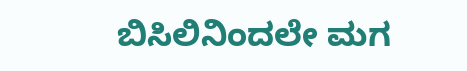ಬಿಸಿಲಿನಿಂದಲೇ ಮಗ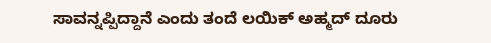ಸಾವನ್ನಪ್ಪಿದ್ದಾನೆ ಎಂದು ತಂದೆ ಲಯಿಕ್ ಅಹ್ಮದ್ ದೂರು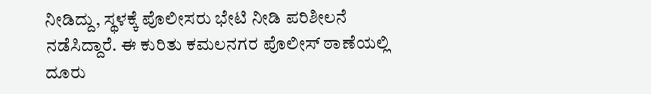ನೀಡಿದ್ದು, ಸ್ಥಳಕ್ಕೆ ಪೊಲೀಸರು ಭೇಟಿ ನೀಡಿ ಪರಿಶೀಲನೆ ನಡೆಸಿದ್ದಾರೆ. ಈ ಕುರಿತು ಕಮಲನಗರ ಪೊಲೀಸ್ ಠಾಣೆಯಲ್ಲಿ ದೂರು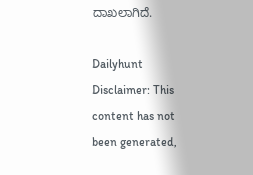ದಾಖಲಾಗಿದೆ.

Dailyhunt
Disclaimer: This content has not been generated,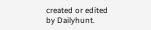created or edited by Dailyhunt.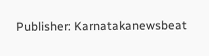Publisher: Karnatakanewsbeat